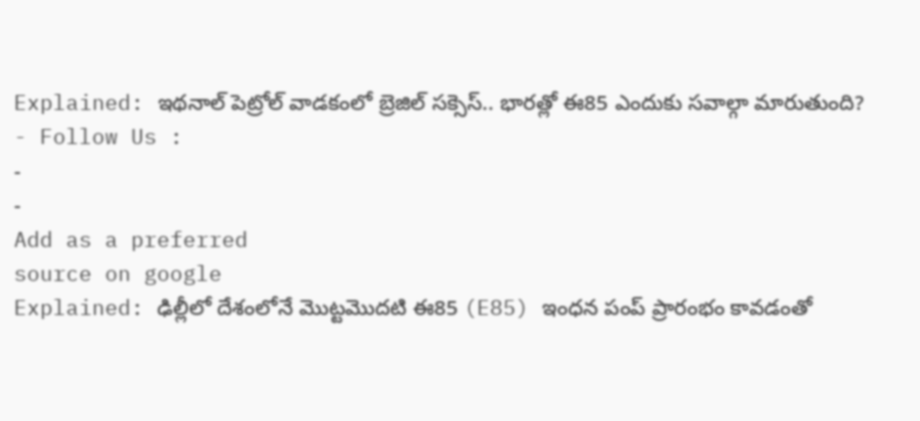Explained: ఇథనాల్ పెట్రోల్ వాడకంలో బ్రెజిల్ సక్సెస్.. భారత్లో ఈ85 ఎందుకు సవాల్గా మారుతుంది?
- Follow Us :
-
-
Add as a preferred
source on google
Explained: ఢిల్లీలో దేశంలోనే మొట్టమొదటి ఈ85 (E85) ఇంధన పంప్ ప్రారంభం కావడంతో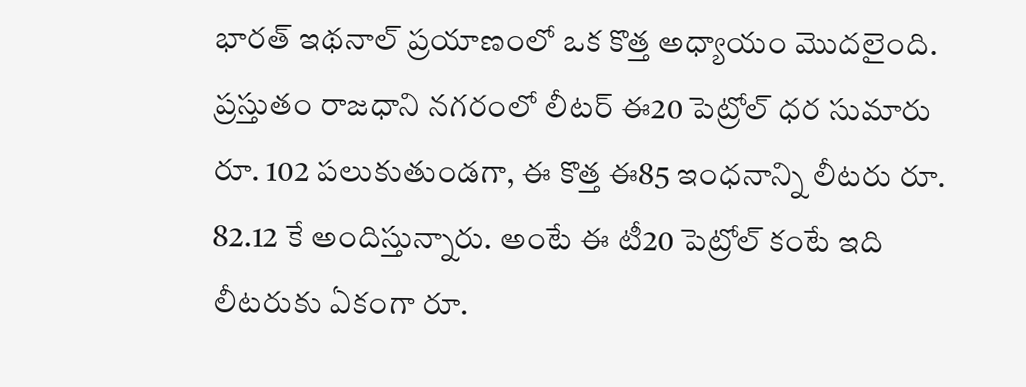భారత్ ఇథనాల్ ప్రయాణంలో ఒక కొత్త అధ్యాయం మొదలైంది. ప్రస్తుతం రాజధాని నగరంలో లీటర్ ఈ20 పెట్రోల్ ధర సుమారు రూ. 102 పలుకుతుండగా, ఈ కొత్త ఈ85 ఇంధనాన్ని లీటరు రూ. 82.12 కే అందిస్తున్నారు. అంటే ఈ టీ20 పెట్రోల్ కంటే ఇది లీటరుకు ఏకంగా రూ.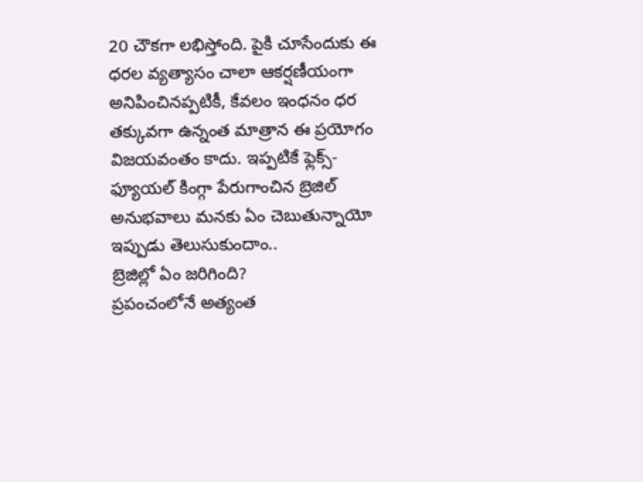20 చౌకగా లభిస్తోంది. పైకి చూసేందుకు ఈ ధరల వ్యత్యాసం చాలా ఆకర్షణీయంగా అనిపించినప్పటికీ, కేవలం ఇంధనం ధర తక్కువగా ఉన్నంత మాత్రాన ఈ ప్రయోగం విజయవంతం కాదు. ఇప్పటికే ఫ్లెక్స్-ఫ్యూయల్ కింగ్గా పేరుగాంచిన బ్రెజిల్ అనుభవాలు మనకు ఏం చెబుతున్నాయో ఇప్పుడు తెలుసుకుందాం..
బ్రెజిల్లో ఏం జరిగింది?
ప్రపంచంలోనే అత్యంత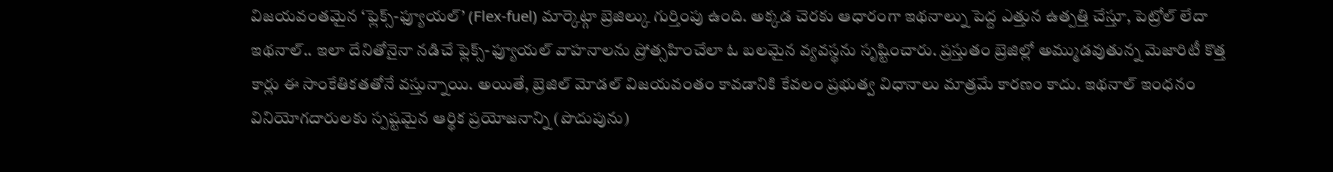విజయవంతమైన ‘ఫ్లెక్స్-ఫ్యూయల్’ (Flex-fuel) మార్కెట్గా బ్రెజిల్కు గుర్తింపు ఉంది. అక్కడ చెరకు ఆధారంగా ఇథనాల్ను పెద్ద ఎత్తున ఉత్పత్తి చేస్తూ, పెట్రోల్ లేదా ఇథనాల్.. ఇలా దేనితోనైనా నడిచే ఫ్లెక్స్-ఫ్యూయల్ వాహనాలను ప్రోత్సహించేలా ఓ బలమైన వ్యవస్థను సృష్టించారు. ప్రస్తుతం బ్రెజిల్లో అమ్ముడవుతున్న మెజారిటీ కొత్త కార్లు ఈ సాంకేతికతతోనే వస్తున్నాయి. అయితే, బ్రెజిల్ మోడల్ విజయవంతం కావడానికి కేవలం ప్రభుత్వ విధానాలు మాత్రమే కారణం కాదు. ఇథనాల్ ఇంధనం వినియోగదారులకు స్పష్టమైన ఆర్థిక ప్రయోజనాన్ని (పొదుపును)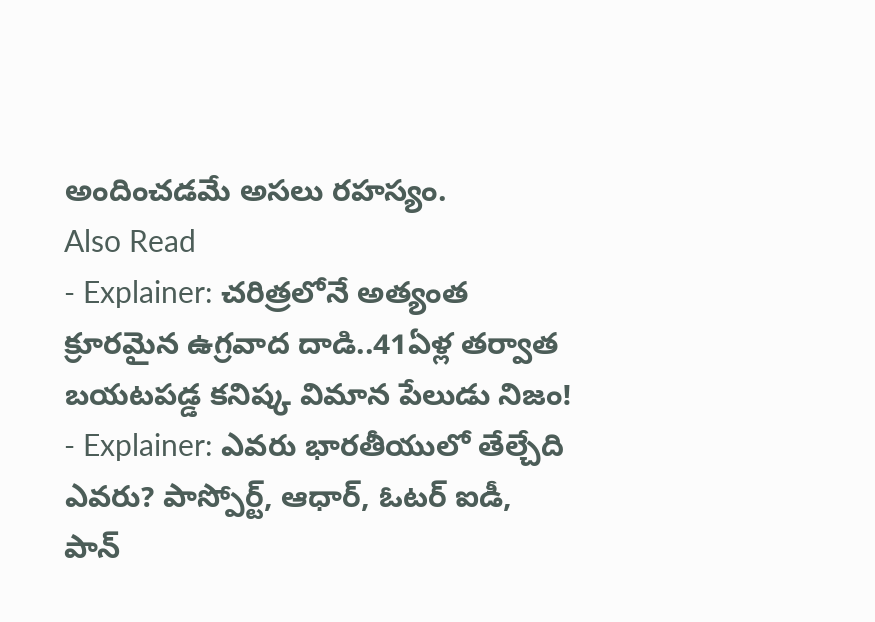అందించడమే అసలు రహస్యం.
Also Read
- Explainer: చరిత్రలోనే అత్యంత క్రూరమైన ఉగ్రవాద దాడి..41ఏళ్ల తర్వాత బయటపడ్డ కనిష్క విమాన పేలుడు నిజం!
- Explainer: ఎవరు భారతీయులో తేల్చేది ఎవరు? పాస్పోర్ట్, ఆధార్, ఓటర్ ఐడీ, పాన్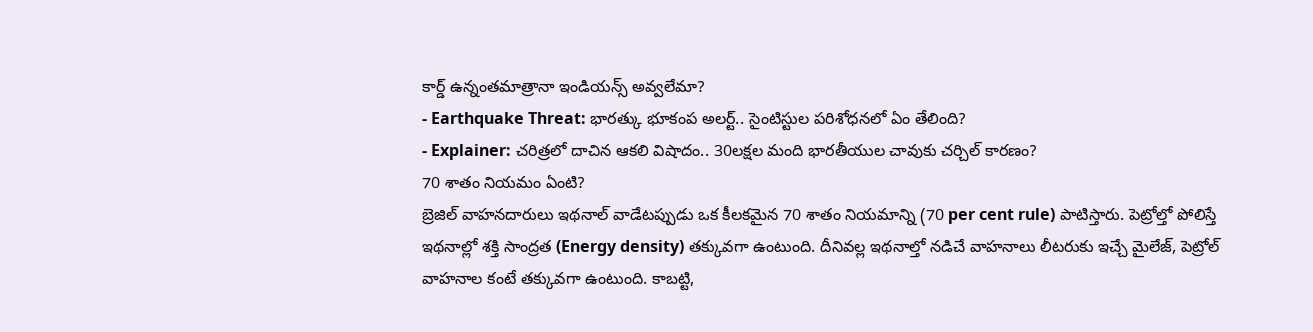కార్డ్ ఉన్నంతమాత్రానా ఇండియన్స్ అవ్వలేమా?
- Earthquake Threat: భారత్కు భూకంప అలర్ట్.. సైంటిస్టుల పరిశోధనలో ఏం తేలింది?
- Explainer: చరిత్రలో దాచిన ఆకలి విషాదం.. 30లక్షల మంది భారతీయుల చావుకు చర్చిల్ కారణం?
70 శాతం నియమం ఏంటి?
బ్రెజిల్ వాహనదారులు ఇథనాల్ వాడేటప్పుడు ఒక కీలకమైన 70 శాతం నియమాన్ని (70 per cent rule) పాటిస్తారు. పెట్రోల్తో పోలిస్తే ఇథనాల్లో శక్తి సాంద్రత (Energy density) తక్కువగా ఉంటుంది. దీనివల్ల ఇథనాల్తో నడిచే వాహనాలు లీటరుకు ఇచ్చే మైలేజ్, పెట్రోల్ వాహనాల కంటే తక్కువగా ఉంటుంది. కాబట్టి,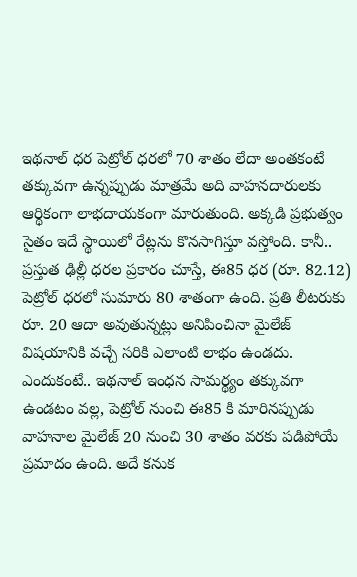ఇథనాల్ ధర పెట్రోల్ ధరలో 70 శాతం లేదా అంతకంటే తక్కువగా ఉన్నప్పుడు మాత్రమే అది వాహనదారులకు ఆర్థికంగా లాభదాయకంగా మారుతుంది. అక్కడి ప్రభుత్వం సైతం ఇదే స్థాయిలో రేట్లను కొనసాగిస్తూ వస్తోంది. కానీ.. ప్రస్తుత ఢిల్లీ ధరల ప్రకారం చూస్తే, ఈ85 ధర (రూ. 82.12) పెట్రోల్ ధరలో సుమారు 80 శాతంగా ఉంది. ప్రతి లీటరుకు రూ. 20 ఆదా అవుతున్నట్లు అనిపించినా మైలేజ్ విషయానికి వచ్చే సరికి ఎలాంటి లాభం ఉండదు. ఎందుకంటే.. ఇథనాల్ ఇంధన సామర్థ్యం తక్కువగా ఉండటం వల్ల, పెట్రోల్ నుంచి ఈ85 కి మారినప్పుడు వాహనాల మైలేజ్ 20 నుంచి 30 శాతం వరకు పడిపోయే ప్రమాదం ఉంది. అదే కనుక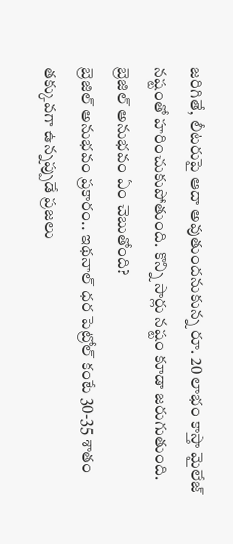జరిగితే, లీటరుపై ఆదా అవుతుందనుకున్న రూ. 20 లాభం కాస్తా మైలేజ్ నష్టంతో హరించుకుపోతుంది. కొన్ని సార్లు నష్టం కూడా జరుగుతుంది.
బ్రెజిల్ అనుభవం ఏం చెబుతోంది?
బ్రెజిల్ అనుభవం ప్రకారం.. ఇథనాల్ ధర పెట్రోల్ కంటే 30-35 శాతం తక్కువగా ఉన్నప్పుడే ప్రజలు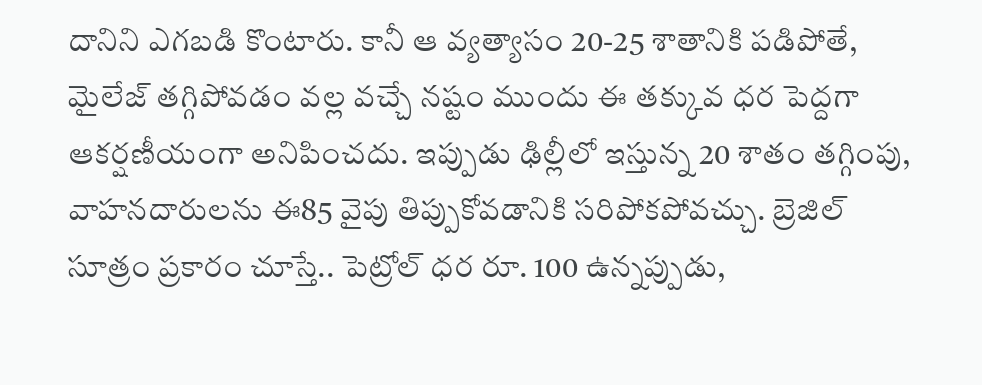దానిని ఎగబడి కొంటారు. కానీ ఆ వ్యత్యాసం 20-25 శాతానికి పడిపోతే, మైలేజ్ తగ్గిపోవడం వల్ల వచ్చే నష్టం ముందు ఈ తక్కువ ధర పెద్దగా ఆకర్షణీయంగా అనిపించదు. ఇప్పుడు ఢిల్లీలో ఇస్తున్న 20 శాతం తగ్గింపు, వాహనదారులను ఈ85 వైపు తిప్పుకోవడానికి సరిపోకపోవచ్చు. బ్రెజిల్ సూత్రం ప్రకారం చూస్తే.. పెట్రోల్ ధర రూ. 100 ఉన్నప్పుడు,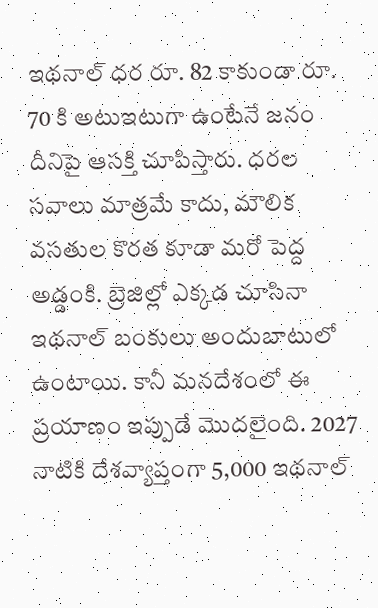ఇథనాల్ ధర రూ. 82 కాకుండా రూ. 70 కి అటుఇటుగా ఉంటేనే జనం దీనిపై ఆసక్తి చూపిస్తారు. ధరల సవాలు మాత్రమే కాదు, మౌలిక వసతుల కొరత కూడా మరో పెద్ద అడ్డంకి. బ్రెజిల్లో ఎక్కడ చూసినా ఇథనాల్ బంకులు అందుబాటులో ఉంటాయి. కానీ మనదేశంలో ఈ ప్రయాణం ఇప్పుడే మొదలైంది. 2027 నాటికి దేశవ్యాప్తంగా 5,000 ఇథనాల్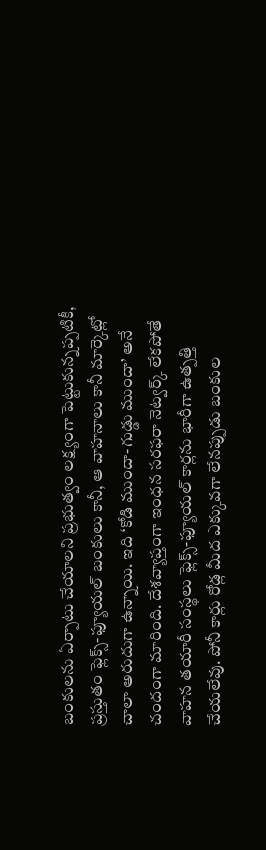బంకులను ఏర్పాటు చేయాలని ప్రభుత్వం లక్ష్యంగా పెట్టుకున్నప్పటికీ, ప్రస్తుతం ఫ్లెక్స్-ఫ్యూయల్ బంకులు కానీ, ఆ వాహనాలు కానీ మార్కెట్లో చాలా అరుదుగా ఉన్నాయి. ఇది ‘కోడి ముందా-గుడ్డు ముందా’ అనే చందంగా మారింది. దేశవ్యాప్తంగా ఇంధన సరఫరా నెట్వర్క్ లేకపోతే వాహన తయారీ సంస్థలు ఫ్లెక్స్-ఫ్యూయల్ కార్లను భారీగా ఉత్పత్తి చేయలేవు. పోనీ కార్లు రోడ్ల మీద ఎక్కువగా లేనప్పుడు బంకుల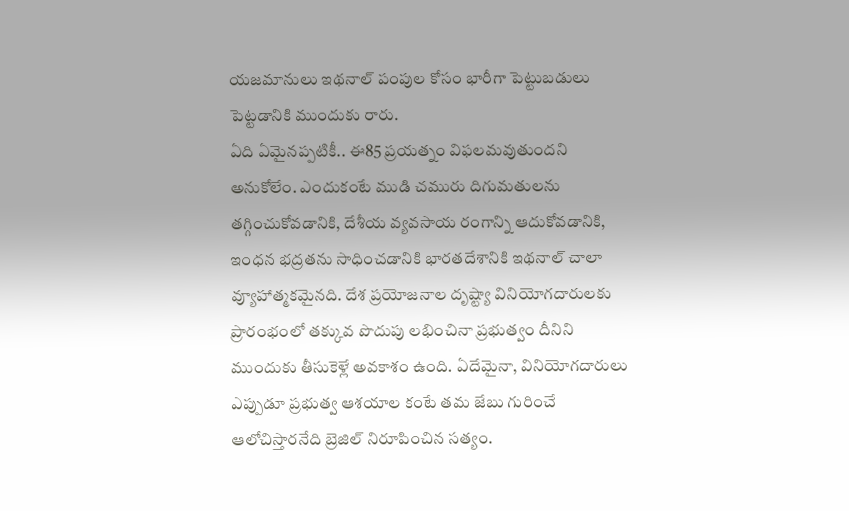యజమానులు ఇథనాల్ పంపుల కోసం భారీగా పెట్టుబడులు పెట్టడానికి ముందుకు రారు.
ఏది ఏమైనప్పటికీ.. ఈ85 ప్రయత్నం విఫలమవుతుందని అనుకోలేం. ఎందుకంటే ముడి చమురు దిగుమతులను తగ్గించుకోవడానికి, దేశీయ వ్యవసాయ రంగాన్ని ఆదుకోవడానికి, ఇంధన భద్రతను సాధించడానికి భారతదేశానికి ఇథనాల్ చాలా వ్యూహాత్మకమైనది. దేశ ప్రయోజనాల దృష్ట్యా వినియోగదారులకు ప్రారంభంలో తక్కువ పొదుపు లభించినా ప్రభుత్వం దీనిని ముందుకు తీసుకెళ్లే అవకాశం ఉంది. ఏదేమైనా, వినియోగదారులు ఎప్పుడూ ప్రభుత్వ ఆశయాల కంటే తమ జేబు గురించే ఆలోచిస్తారనేది బ్రెజిల్ నిరూపించిన సత్యం.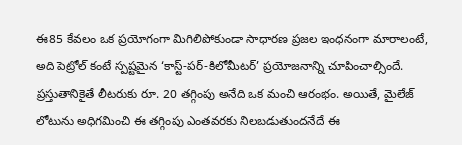ఈ85 కేవలం ఒక ప్రయోగంగా మిగిలిపోకుండా సాధారణ ప్రజల ఇంధనంగా మారాలంటే, అది పెట్రోల్ కంటే స్పష్టమైన ‘కాస్ట్-పర్-కిలోమీటర్’ ప్రయోజనాన్ని చూపించాల్సిందే. ప్రస్తుతానికైతే లీటరుకు రూ. 20 తగ్గింపు అనేది ఒక మంచి ఆరంభం. అయితే, మైలేజ్ లోటును అధిగమించి ఈ తగ్గింపు ఎంతవరకు నిలబడుతుందనేదే ఈ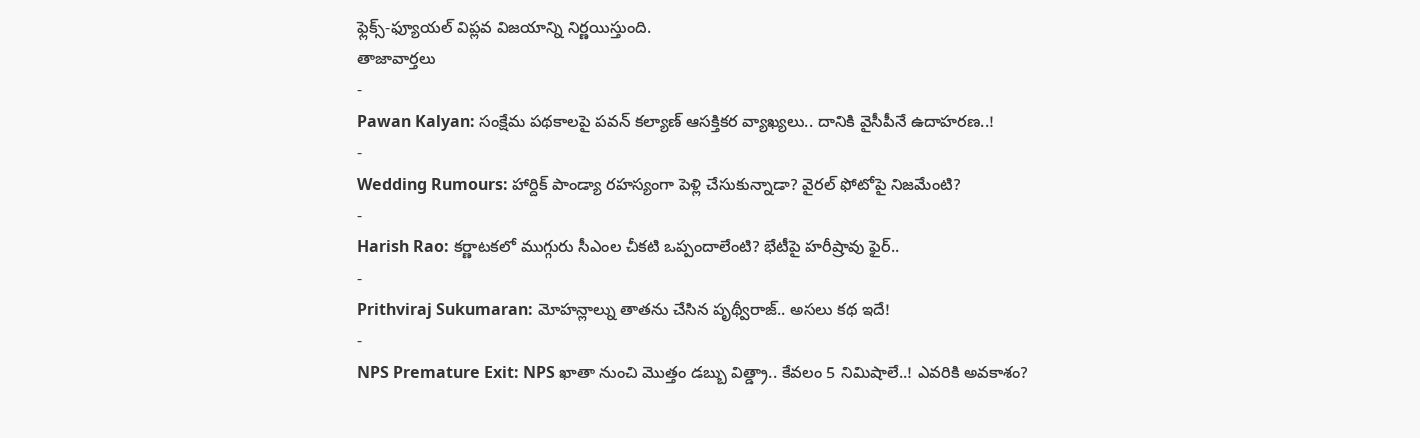ఫ్లెక్స్-ఫ్యూయల్ విప్లవ విజయాన్ని నిర్ణయిస్తుంది.
తాజావార్తలు
-
Pawan Kalyan: సంక్షేమ పథకాలపై పవన్ కల్యాణ్ ఆసక్తికర వ్యాఖ్యలు.. దానికి వైసీపీనే ఉదాహరణ..!
-
Wedding Rumours: హార్దిక్ పాండ్యా రహస్యంగా పెళ్లి చేసుకున్నాడా? వైరల్ ఫోటోపై నిజమేంటి?
-
Harish Rao: కర్ణాటకలో ముగ్గురు సీఎంల చీకటి ఒప్పందాలేంటి? భేటీపై హరీష్రావు ఫైర్..
-
Prithviraj Sukumaran: మోహన్లాల్ను తాతను చేసిన పృథ్వీరాజ్.. అసలు కథ ఇదే!
-
NPS Premature Exit: NPS ఖాతా నుంచి మొత్తం డబ్బు విత్డ్రా.. కేవలం 5 నిమిషాలే..! ఎవరికి అవకాశం?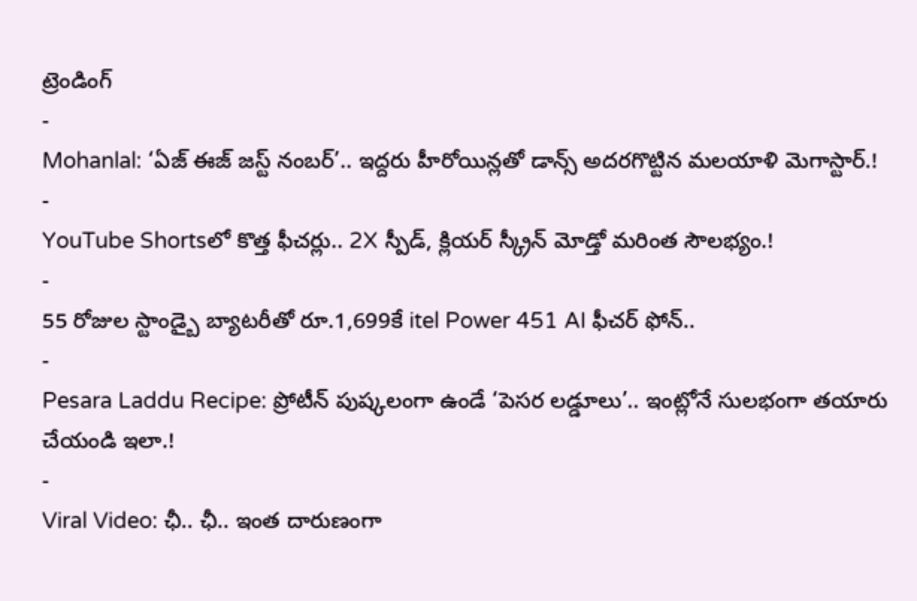ట్రెండింగ్
-
Mohanlal: ‘ఏజ్ ఈజ్ జస్ట్ నంబర్’.. ఇద్దరు హీరోయిన్లతో డాన్స్ అదరగొట్టిన మలయాళి మెగాస్టార్.!
-
YouTube Shortsలో కొత్త ఫీచర్లు.. 2X స్పీడ్, క్లియర్ స్క్రీన్ మోడ్తో మరింత సౌలభ్యం.!
-
55 రోజుల స్టాండ్బై బ్యాటరీతో రూ.1,699కే itel Power 451 AI ఫీచర్ ఫోన్..
-
Pesara Laddu Recipe: ప్రోటీన్ పుష్కలంగా ఉండే ‘పెసర లడ్డూలు’.. ఇంట్లోనే సులభంగా తయారు చేయండి ఇలా.!
-
Viral Video: ఛీ.. ఛీ.. ఇంత దారుణంగా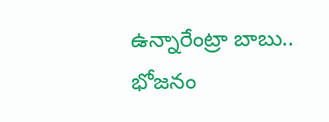ఉన్నారేంట్రా బాబు.. భోజనం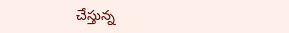చేస్తున్న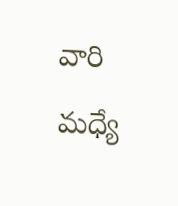వారి మధ్యే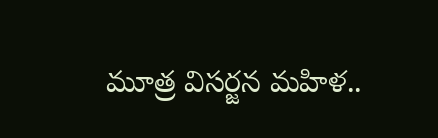మూత్ర విసర్జన మహిళ..